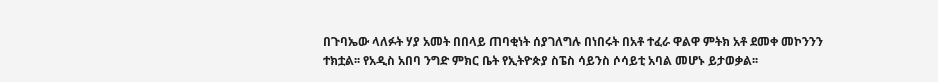በጉባኤው ላለፉት ሃያ አመት በበላይ ጠባቂነት ሰያገለግሉ በነበሩት በአቶ ተፈራ ዋልዋ ምትክ አቶ ደመቀ መኮንንን ተክቷል፡፡ የአዲስ አበባ ንግድ ምክር ቤት የኢትዮጵያ ስፔስ ሳይንስ ሶሳይቲ አባል መሆኑ ይታወቃል፡፡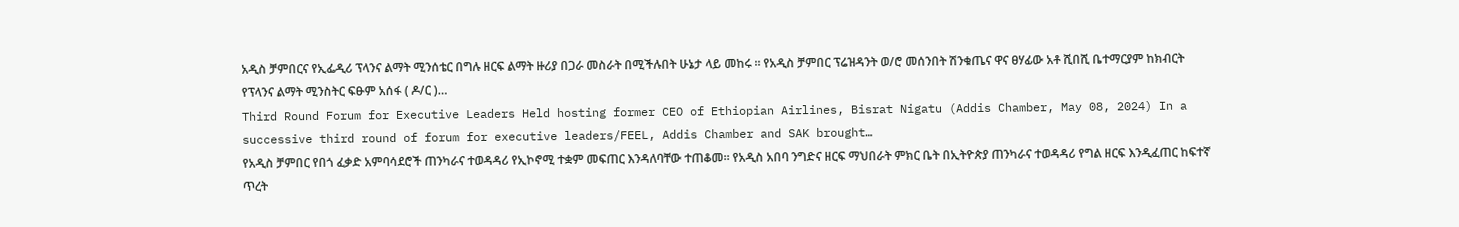አዲስ ቻምበርና የኢፌዲሪ ፕላንና ልማት ሚንሰቴር በግሉ ዘርፍ ልማት ዙሪያ በጋራ መስራት በሚችሉበት ሁኔታ ላይ መከሩ ፡፡ የአዲስ ቻምበር ፕሬዝዳንት ወ/ሮ መሰንበት ሽንቁጤና ዋና ፀሃፊው አቶ ሺበሺ ቤተማርያም ከክብርት የፕላንና ልማት ሚንስትር ፍፁም አሰፋ ( ዶ/ር )…
Third Round Forum for Executive Leaders Held hosting former CEO of Ethiopian Airlines, Bisrat Nigatu (Addis Chamber, May 08, 2024) In a successive third round of forum for executive leaders/FEEL, Addis Chamber and SAK brought…
የአዲስ ቻምበር የበጎ ፈቃድ አምባሳደሮች ጠንካራና ተወዳዳሪ የኢኮኖሚ ተቋም መፍጠር እንዳለባቸው ተጠቆመ፡፡ የአዲስ አበባ ንግድና ዘርፍ ማህበራት ምክር ቤት በኢትዮጵያ ጠንካራና ተወዳዳሪ የግል ዘርፍ እንዲፈጠር ከፍተኛ ጥረት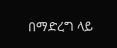በማድረግ ላይ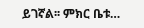ይገኛል፡፡ ምክር ቤቱ…